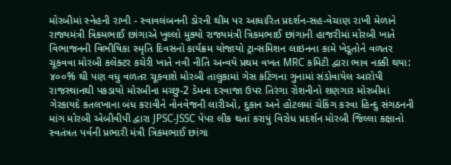મોરબીમાં સ્નેહની રાખી - સ્વાવલંબનની ડોરની થીમ પર આધારિત પ્રદર્શન-સહ-વેચાણ રાખી મેળાને રાજ્યમંત્રી ત્રિકમભાઈ છાંગાએ ખુલ્લો મુક્યો રાજ્યમંત્રી ત્રિકમભાઈ છાંગાની હાજરીમાં મોરબી ખાતે વિભાજનની વિભીષિકા સ્મૃતિ દિવસનો કાર્યક્રમ યોજાયો ટ્રાન્સમિશન લાઇનના કામે ખેડૂતોને વળતર ચૂકવવા મોરબી કલેક્ટર કચેરી ખાતે નવી નીતિ અન્વયે પ્રથમ વખત MRC કમિટી દ્વારા ભાવ નક્કી થયા: ૪૦૦% થી પણ વધુ વળતર ચૂકવાશે મોરબી તાલુકામાં ગેસ કટિંગના ગુનામાં સંડોવાયેલ આરોપી રાજસ્થાનથી પકડાયો મોરબીના મચ્છુ-2 ડેમના દરવાજા ઉપર તિરંગા રોશનીનો શણગાર મોરબીમાં ગેરકાયદે કતલખાના બંધ કરાવીને નોનવેજની લારીઓ, દુકાન અને હોટલમાં ચેકિંગ કરવા હિન્દુ સંગઠનની માંગ મોરબી એબીવીપી દ્વારા JPSC-JSSC પેપર લીક થતાં કરાયું વિરોધ પ્રદર્શન મોરબી જિલ્લા કક્ષાનો સ્વતંત્રત પર્વની પ્રભારી મંત્રી ત્રિકમભાઈ છાંગા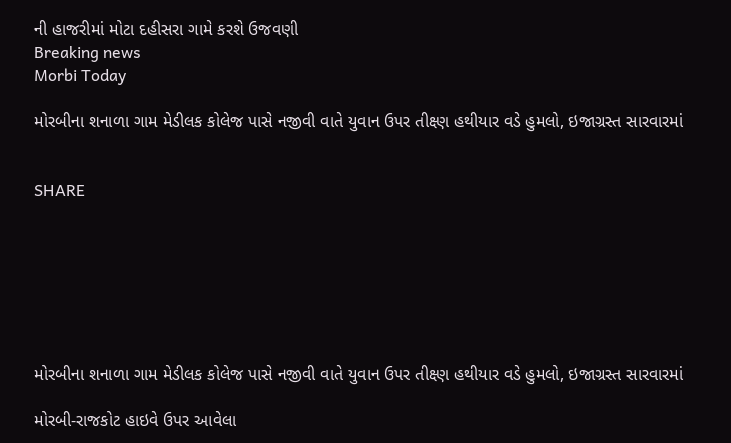ની હાજરીમાં મોટા દહીસરા ગામે કરશે ઉજવણી
Breaking news
Morbi Today

મોરબીના શનાળા ગામ મેડીલક કોલેજ પાસે નજીવી વાતે યુવાન ઉપર તીક્ષ્ણ હથીયાર વડે હુમલો, ઇજાગ્રસ્ત સારવારમાં


SHARE







મોરબીના શનાળા ગામ મેડીલક કોલેજ પાસે નજીવી વાતે યુવાન ઉપર તીક્ષ્ણ હથીયાર વડે હુમલો, ઇજાગ્રસ્ત સારવારમાં

મોરબી-રાજકોટ હાઇવે ઉપર આવેલા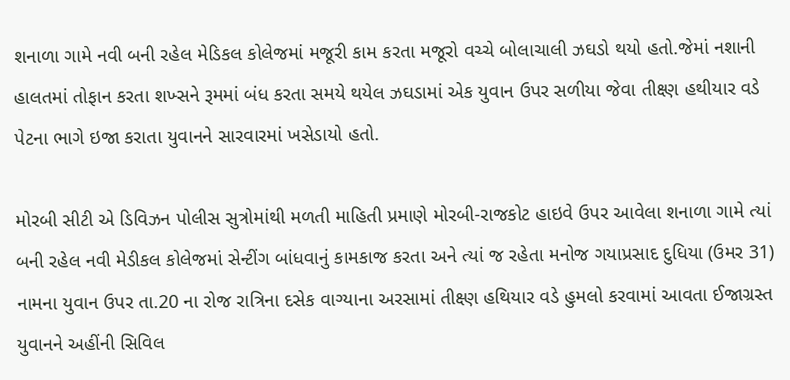શનાળા ગામે નવી બની રહેલ મેડિકલ કોલેજમાં મજૂરી કામ કરતા મજૂરો વચ્ચે બોલાચાલી ઝઘડો થયો હતો.જેમાં નશાની હાલતમાં તોફાન કરતા શખ્સને રૂમમાં બંધ કરતા સમયે થયેલ ઝઘડામાં એક યુવાન ઉપર સળીયા જેવા તીક્ષ્ણ હથીયાર વડે પેટના ભાગે ઇજા કરાતા યુવાનને સારવારમાં ખસેડાયો હતો.

મોરબી સીટી એ ડિવિઝન પોલીસ સુત્રોમાંથી મળતી માહિતી પ્રમાણે મોરબી-રાજકોટ હાઇવે ઉપર આવેલા શનાળા ગામે ત્યાં બની રહેલ નવી મેડીકલ કોલેજમાં સેન્ટીંગ બાંધવાનું કામકાજ કરતા અને ત્યાં જ રહેતા મનોજ ગયાપ્રસાદ દુધિયા (ઉમર 31) નામના યુવાન ઉપર તા.20 ના રોજ રાત્રિના દસેક વાગ્યાના અરસામાં તીક્ષ્ણ હથિયાર વડે હુમલો કરવામાં આવતા ઈજાગ્રસ્ત યુવાનને અહીંની સિવિલ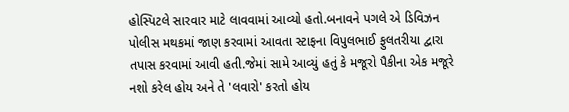હોસ્પિટલે સારવાર માટે લાવવામાં આવ્યો હતો.બનાવને પગલે એ ડિવિઝન પોલીસ મથકમાં જાણ કરવામાં આવતા સ્ટાફના વિપુલભાઈ ફુલતરીયા દ્વારા તપાસ કરવામાં આવી હતી.જેમાં સામે આવ્યું હતું કે મજૂરો પૈકીના એક મજૂરે નશો કરેલ હોય અને તે 'લવારો' કરતો હોય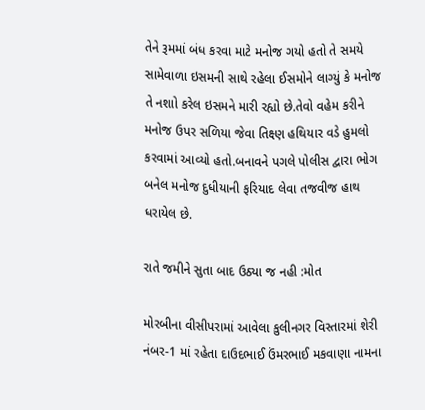તેને રૂમમાં બંધ કરવા માટે મનોજ ગયો હતો તે સમયે સામેવાળા ઇસમની સાથે રહેલા ઈસમોને લાગ્યું કે મનોજ તે નશાો કરેલ ઇસમને મારી રહ્યો છે.તેવો વહેમ કરીને મનોજ ઉપર સળિયા જેવા તિક્ષ્ણ હથિયાર વડે હુમલો કરવામાં આવ્યો હતો.બનાવને પગલે પોલીસ દ્વારા ભોગ બનેલ મનોજ દુધીયાની ફરિયાદ લેવા તજવીજ હાથ ધરાયેલ છે.

રાતે જમીને સુતા બાદ ઉઠ્યા જ નહી :મોત

મોરબીના વીસીપરામાં આવેલા કુલીનગર વિસ્તારમાં શેરી નંબર-1 માં રહેતા દાઉદભાઈ ઉંમરભાઈ મકવાણા નામના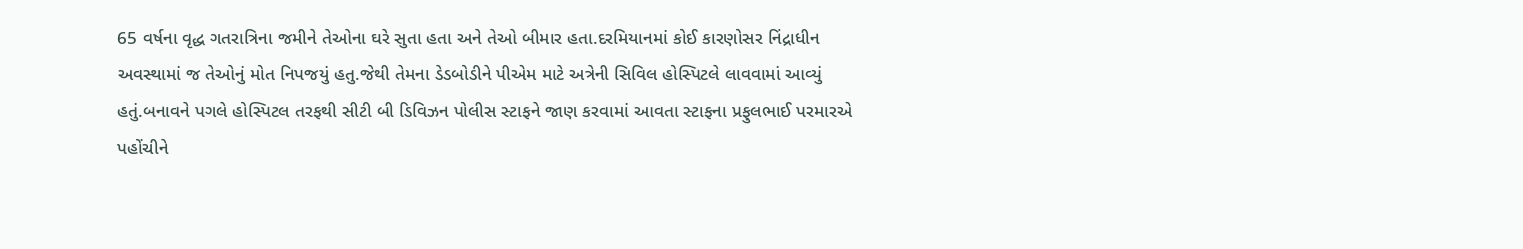65 વર્ષના વૃદ્ધ ગતરાત્રિના જમીને તેઓના ઘરે સુતા હતા અને તેઓ બીમાર હતા.દરમિયાનમાં કોઈ કારણોસર નિંદ્રાધીન અવસ્થામાં જ તેઓનું મોત નિપજયું હતુ.જેથી તેમના ડેડબોડીને પીએમ માટે અત્રેની સિવિલ હોસ્પિટલે લાવવામાં આવ્યું હતું.બનાવને પગલે હોસ્પિટલ તરફથી સીટી બી ડિવિઝન પોલીસ સ્ટાફને જાણ કરવામાં આવતા સ્ટાફના પ્રફુલભાઈ પરમારએ પહોંચીને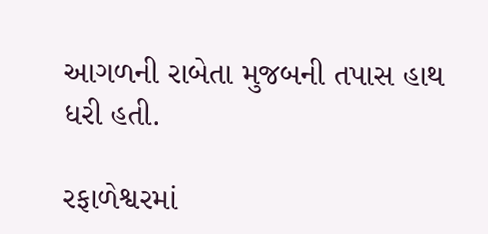આગળની રાબેતા મુજબની તપાસ હાથ ધરી હતી.

રફાળેશ્વરમાં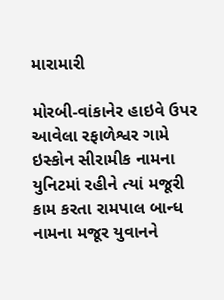મારામારી

મોરબી-વાંકાનેર હાઇવે ઉપર આવેલા રફાળેશ્વર ગામે ઇસ્કોન સીરામીક નામના યુનિટમાં રહીને ત્યાં મજૂરી કામ કરતા રામપાલ બાન્ધ નામના મજૂર યુવાનને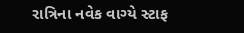રાત્રિના નવેક વાગ્યે સ્ટાફ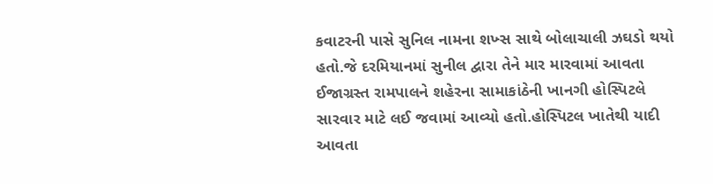કવાટરની પાસે સુનિલ નામના શખ્સ સાથે બોલાચાલી ઝઘડો થયો હતો.જે દરમિયાનમાં સુનીલ દ્વારા તેને માર મારવામાં આવતા ઈજાગ્રસ્ત રામપાલને શહેરના સામાકાંઠેની ખાનગી હોસ્પિટલે સારવાર માટે લઈ જવામાં આવ્યો હતો.હોસ્પિટલ ખાતેથી યાદી આવતા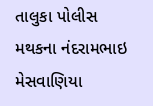તાલુકા પોલીસ મથકના નંદરામભાઇ મેસવાણિયા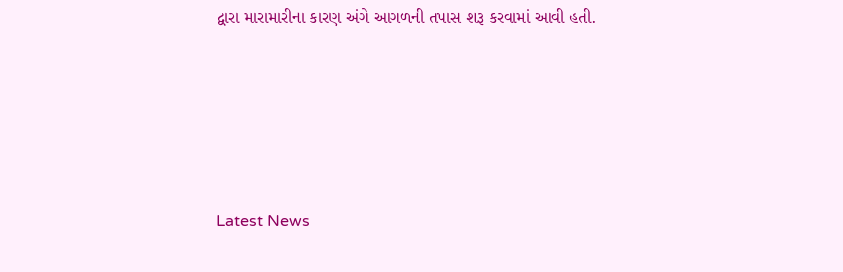દ્વારા મારામારીના કારણ અંગે આગળની તપાસ શરૂ કરવામાં આવી હતી.






Latest News